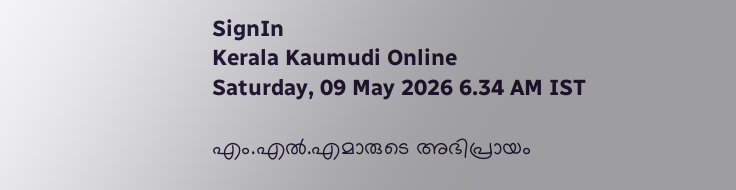SignIn
Kerala Kaumudi Online
Saturday, 09 May 2026 6.34 AM IST

എം.എൽ.എമാരുടെ അഭിപ്രായം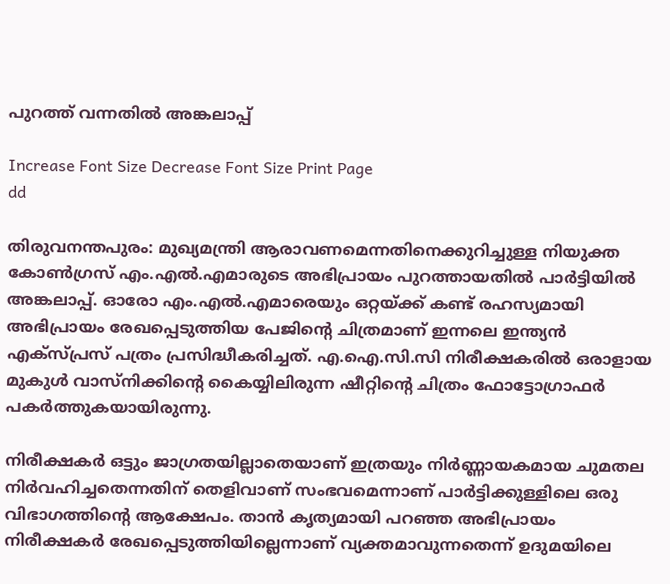പുറത്ത് വന്നതിൽ അങ്കലാപ്പ്

Increase Font Size Decrease Font Size Print Page
dd

തിരുവനന്തപുരം: മുഖ്യമന്ത്രി ആരാവണമെന്നതിനെക്കുറിച്ചുള്ള നിയുക്ത കോൺഗ്രസ് എം.എൽ.എമാരുടെ അഭിപ്രായം പുറത്തായതിൽ പാർട്ടിയിൽ അങ്കലാപ്പ്. ഓരോ എം.എൽ.എമാരെയും ഒറ്റയ്ക്ക് കണ്ട് രഹസ്യമായി അഭിപ്രായം രേഖപ്പെടുത്തിയ പേജിന്റെ ചിത്രമാണ് ഇന്നലെ ഇന്ത്യൻ എക്സ്പ്രസ് പത്രം പ്രസിദ്ധീകരിച്ചത്. എ.ഐ.സി.സി നിരീക്ഷകരിൽ ഒരാളായ മുകുൾ വാസ്നിക്കിന്റെ കൈയ്യിലിരുന്ന ഷീറ്റിന്റെ ചിത്രം ഫോട്ടോഗ്രാഫർ പകർത്തുകയായിരുന്നു.

നിരീക്ഷകർ ഒട്ടും ജാഗ്രതയില്ലാതെയാണ് ഇത്രയും നിർണ്ണായകമായ ചുമതല നിർവഹിച്ചതെന്നതിന് തെളിവാണ് സംഭവമെന്നാണ് പാർട്ടിക്കുള്ളിലെ ഒരു വിഭാഗത്തിന്റെ ആക്ഷേപം. താൻ കൃത്യമായി പറഞ്ഞ അഭിപ്രായം നിരീക്ഷകർ രേഖപ്പെടുത്തിയില്ലെന്നാണ് വ്യക്തമാവുന്നതെന്ന് ഉദുമയിലെ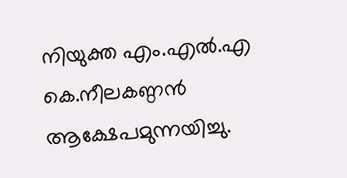നിയുക്ത എം.എൽ.എ കെ.നീലകണ്ഠൻ ആക്ഷേപമുന്നയിച്ചു.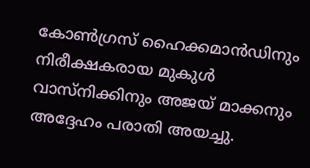കോൺഗ്രസ് ഹൈക്കമാൻഡിനും നിരീക്ഷകരായ മുകുൾ വാസ്നിക്കിനും അജയ് മാക്കനും അദ്ദേഹം പരാതി അയച്ചു.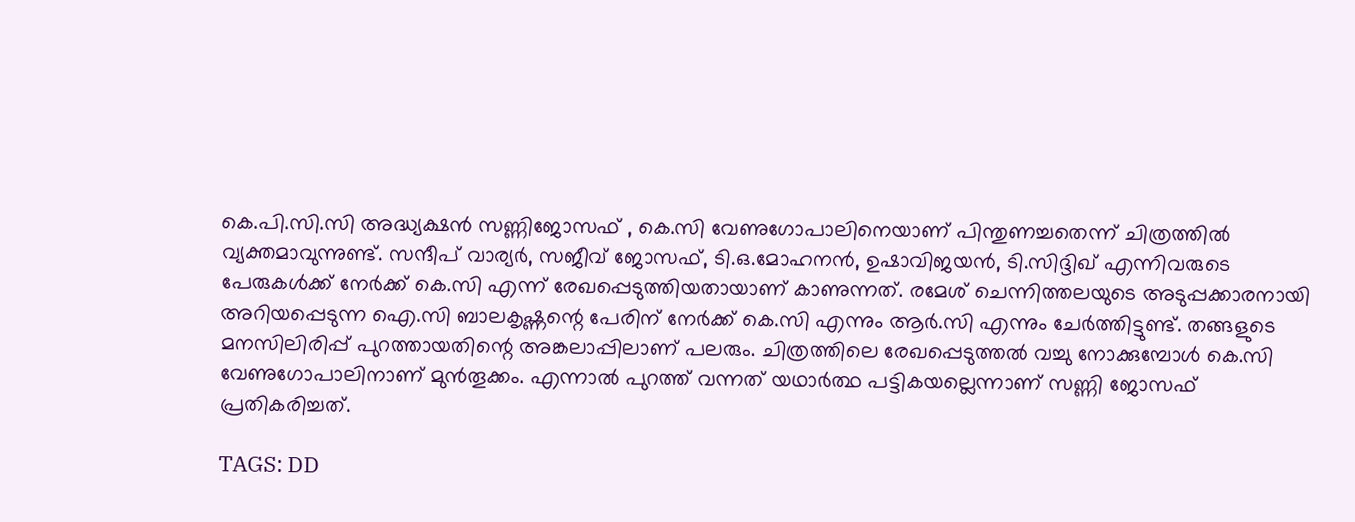കെ.പി.സി.സി അദ്ധ്യക്ഷൻ സണ്ണിജോസഫ് , കെ.സി വേണുഗോപാലിനെയാണ് പിന്തുണച്ചതെന്ന് ചിത്രത്തിൽ വ്യക്തമാവുന്നുണ്ട്. സന്ദീപ് വാര്യർ, സജീവ് ജോസഫ്, ടി.ഒ.മോഹനൻ, ഉഷാവിജയൻ, ടി.സിദ്ദിഖ് എന്നിവരുടെ പേരുകൾക്ക് നേർക്ക് കെ.സി എന്ന് രേഖപ്പെടുത്തിയതായാണ് കാണുന്നത്. രമേശ് ചെന്നിത്തലയുടെ അടുപ്പക്കാരനായി അറിയപ്പെടുന്ന ഐ.സി ബാലകൃഷ്ണന്റെ പേരിന് നേർക്ക് കെ.സി എന്നും ആർ.സി എന്നും ചേർത്തിട്ടുണ്ട്. തങ്ങളുടെ മനസിലിരിപ്പ് പുറത്തായതിന്റെ അങ്കലാപ്പിലാണ് പലരും. ചിത്രത്തിലെ രേഖപ്പെടുത്തൽ വച്ചു നോക്കുമ്പോൾ കെ.സി വേണുഗോപാലിനാണ് മുൻതൂക്കം. എന്നാൽ പുറത്ത് വന്നത് യഥാർത്ഥ പട്ടികയല്ലെന്നാണ് സണ്ണി ജോസഫ് പ്രതികരിച്ചത്.

TAGS: DD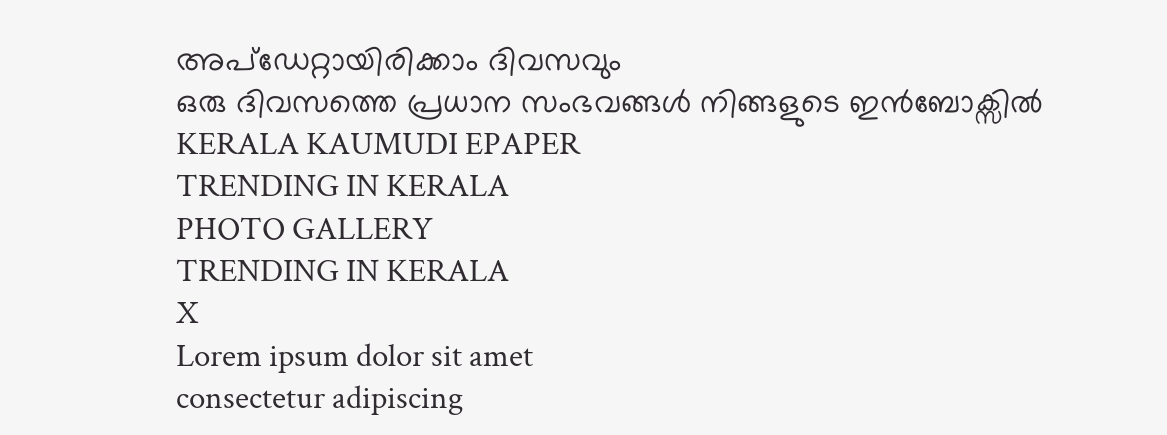അപ്ഡേറ്റായിരിക്കാം ദിവസവും
ഒരു ദിവസത്തെ പ്രധാന സംഭവങ്ങൾ നിങ്ങളുടെ ഇൻബോക്സിൽ
KERALA KAUMUDI EPAPER
TRENDING IN KERALA
PHOTO GALLERY
TRENDING IN KERALA
X
Lorem ipsum dolor sit amet
consectetur adipiscing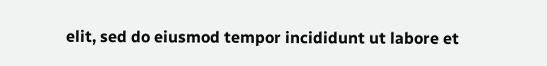elit, sed do eiusmod tempor incididunt ut labore et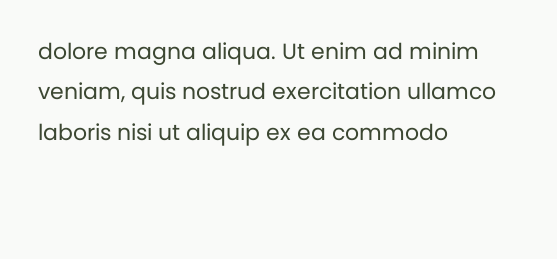dolore magna aliqua. Ut enim ad minim veniam, quis nostrud exercitation ullamco laboris nisi ut aliquip ex ea commodo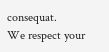consequat.
We respect your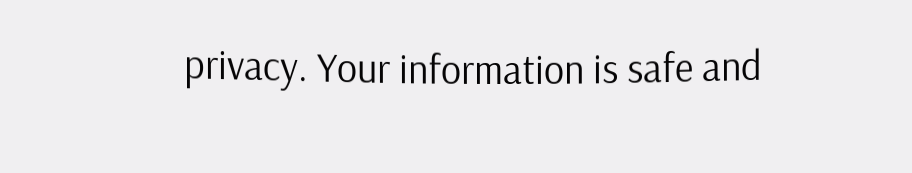privacy. Your information is safe and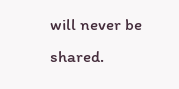will never be shared.